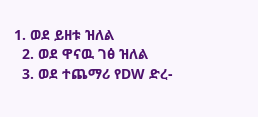1. ወደ ይዘቱ ዝለል
  2. ወደ ዋናዉ ገፅ ዝለል
  3. ወደ ተጨማሪ የDW ድረ-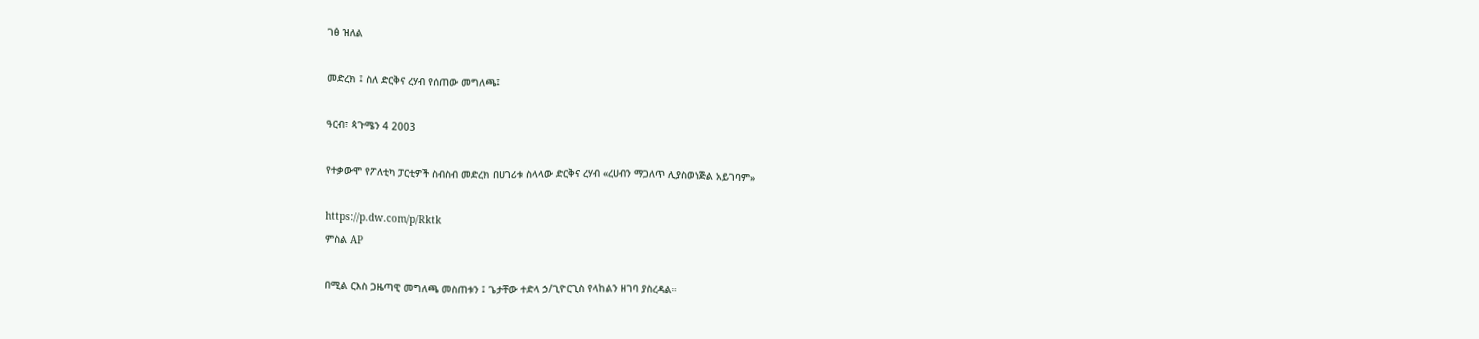ገፅ ዝለል

መድረክ ፤ ስለ ድርቅና ረሃብ የሰጠው መግለጫ፤

ዓርብ፣ ጳጉሜን 4 2003

የተቃውሞ የፖለቲካ ፓርቲዎች ስብስብ መድረክ በሀገሪቱ ስላላው ድርቅና ረሃብ «ረሀብን ማጋለጥ ሊያስወነጅል አይገባም»

https://p.dw.com/p/Rktk
ምስል AP

በሚል ርእስ ጋዜጣዊ መግለጫ መስጠቱን ፤ ጌታቸው ተድላ ኃ/ጊዮርጊስ የላከልን ዘገባ ያስረዳል።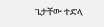ጌታቸው ተድላ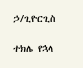ኃ/ጊዮርጊስ

ተክሌ የኋላ